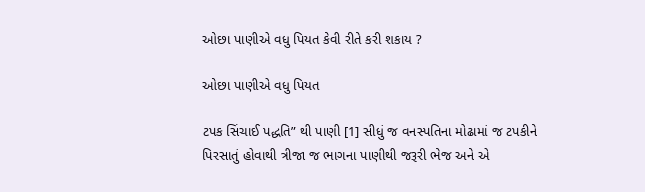ઓછા પાણીએ વધુ પિયત કેવી રીતે કરી શકાય ?

ઓછા પાણીએ વધુ પિયત

ટપક સિંચાઈ પદ્ધતિ” થી પાણી [1] સીધું જ વનસ્પતિના મોઢામાં જ ટપકીને પિરસાતું હોવાથી ત્રીજા જ ભાગના પાણીથી જરૂરી ભેજ અને એ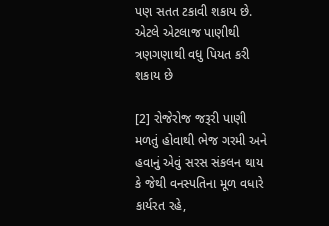પણ સતત ટકાવી શકાય છે. એટલે એટલાજ પાણીથી ત્રણગણાથી વધુ પિયત કરી શકાય છે

[2] રોજેરોજ જરૂરી પાણી મળતું હોવાથી ભેજ ગરમી અને હવાનું એવું સરસ સંકલન થાય કે જેથી વનસ્પતિના મૂળ વધારે કાર્યરત રહે,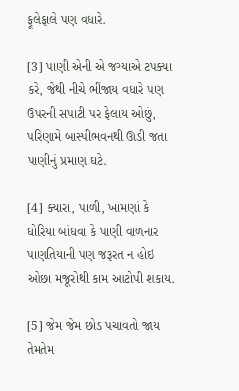ફૂલેફાલે પણ વધારે.

[3] પાણી એની એ જગ્યાએ ટપક્યા કરે, જેથી નીચે ભીંજાય વધારે પણ ઉપરની સપાટી પર ફેલાય ઓછું, પરિણામે બાસ્પીભવનથી ઊડી જતા પાણીનું પ્રમાણ ઘટે.

[4] ક્યારા, પાળી, ખામણાં કે ધોરિયા બાંધવા કે પાણી વાળનાર પાણતિયાની પણ જરૂરત ન હોઇ ઓછા મજૂરોથી કામ આટોપી શકાય.

[5] જેમ જેમ છોડ પચાવતો જાય તેમતેમ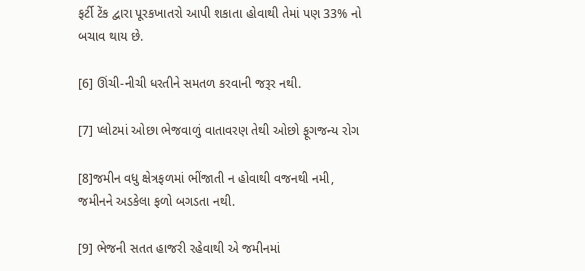ફર્ટી ટેંક દ્વારા પૂરકખાતરો આપી શકાતા હોવાથી તેમાં પણ 33% નો બચાવ થાય છે.

[6] ઊંચી-નીચી ધરતીને સમતળ કરવાની જરૂર નથી.

[7] પ્લોટમાં ઓછા ભેજવાળું વાતાવરણ તેથી ઓછો ફૂગજન્ય રોગ

[8]જમીન વધુ ક્ષેત્રફળમાં ભીંજાતી ન હોવાથી વજનથી નમી, જમીનને અડકેલા ફળો બગડતા નથી.

[9] ભેજની સતત હાજરી રહેવાથી એ જમીનમાં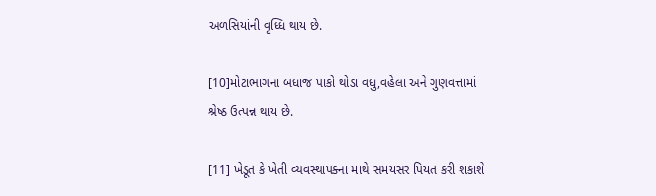અળસિયાંની વૃધ્ધિ થાય છે.

[10]મોટાભાગના બધાજ પાકો થોડા વધુ,વહેલા અને ગુણવત્તામાં શ્રેષ્ઠ ઉત્પન્ન થાય છે.

[11] ખેડૂત કે ખેતી વ્યવસ્થાપક્ના માથે સમયસર પિયત કરી શકાશે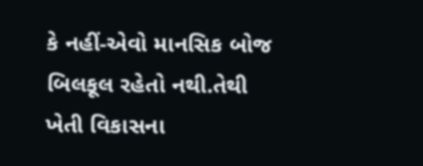કે નહીં-એવો માનસિક બોજ બિલકૂલ રહેતો નથી.તેથી ખેતી વિકાસના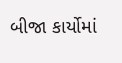બીજા કાર્યોમાં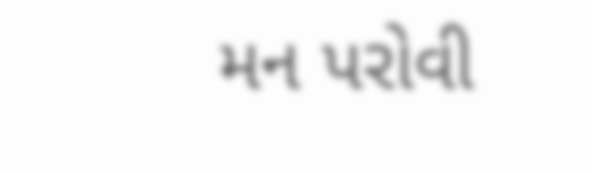મન પરોવી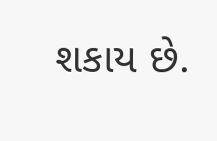શકાય છે.